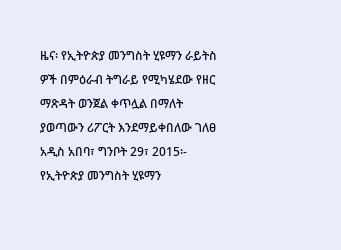ዜና፡ የኢትዮጵያ መንግስት ሂዩማን ራይትስ ዎች በምዕራብ ትግራይ የሚካሄደው የዘር ማጽዳት ወንጀል ቀጥሏል በማለት ያወጣውን ሪፖርት እንደማይቀበለው ገለፀ
አዲስ አበባ፣ ግንቦት 29፣ 2015፡- የኢትዮጵያ መንግስት ሂዩማን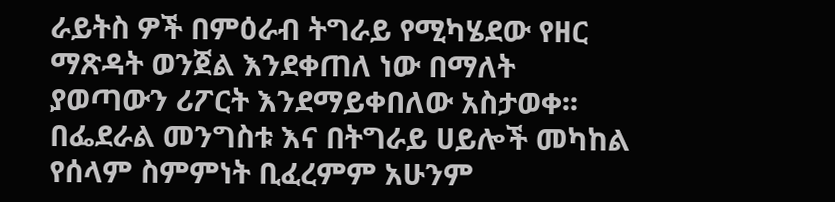ራይትስ ዎች በምዕራብ ትግራይ የሚካሄደው የዘር ማጽዳት ወንጀል እንደቀጠለ ነው በማለት ያወጣውን ሪፖርት እንደማይቀበለው አስታወቀ፡፡ በፌደራል መንግስቱ እና በትግራይ ሀይሎች መካከል የሰላም ስምምነት ቢፈረምም አሁንም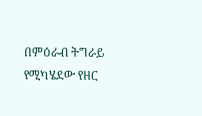በምዕራብ ትግራይ የሚካሄደው የዘር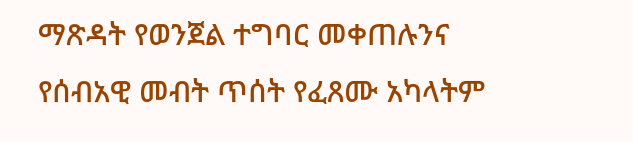ማጽዳት የወንጀል ተግባር መቀጠሉንና የሰብአዊ መብት ጥሰት የፈጸሙ አካላትም